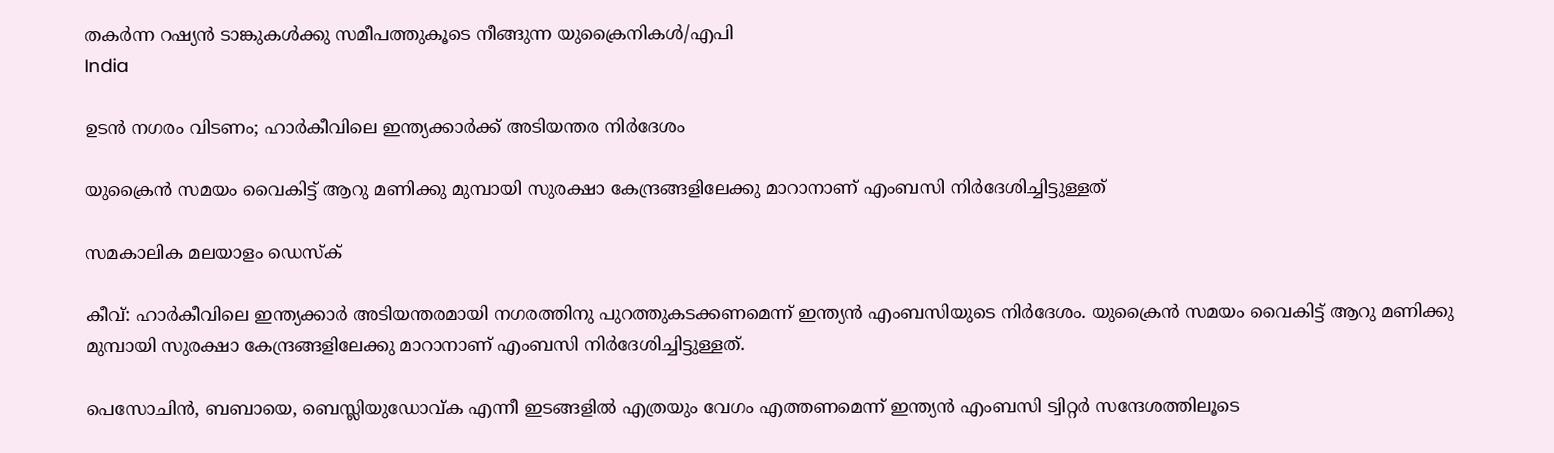തകര്‍ന്ന റഷ്യന്‍ ടാങ്കുകള്‍ക്കു സമീപത്തുകൂടെ നീങ്ങുന്ന യുക്രൈനികള്‍/എപി
India

ഉടന്‍ നഗരം വിടണം; ഹാര്‍കീവിലെ ഇന്ത്യക്കാര്‍ക്ക് അടിയന്തര നിര്‍ദേശം

യുക്രൈന്‍ സമയം വൈകിട്ട് ആറു മണിക്കു മുമ്പായി സുരക്ഷാ കേന്ദ്രങ്ങളിലേക്കു മാറാനാണ് എംബസി നിര്‍ദേശിച്ചിട്ടുള്ളത്

സമകാലിക മലയാളം ഡെസ്ക്

കീവ്: ഹാര്‍കീവിലെ ഇന്ത്യക്കാര്‍ അടിയന്തരമായി നഗരത്തിനു പുറത്തുകടക്കണമെന്ന് ഇന്ത്യന്‍ എംബസിയുടെ നിര്‍ദേശം. യുക്രൈന്‍ സമയം വൈകിട്ട് ആറു മണിക്കു മുമ്പായി സുരക്ഷാ കേന്ദ്രങ്ങളിലേക്കു മാറാനാണ് എംബസി നിര്‍ദേശിച്ചിട്ടുള്ളത്.

പെസോചിന്‍, ബബായെ, ബെസ്ലിയുഡോവ്ക എന്നീ ഇടങ്ങളില്‍ എത്രയും വേഗം എത്തണമെന്ന് ഇന്ത്യന്‍ എംബസി ട്വിറ്റര്‍ സന്ദേശത്തിലൂടെ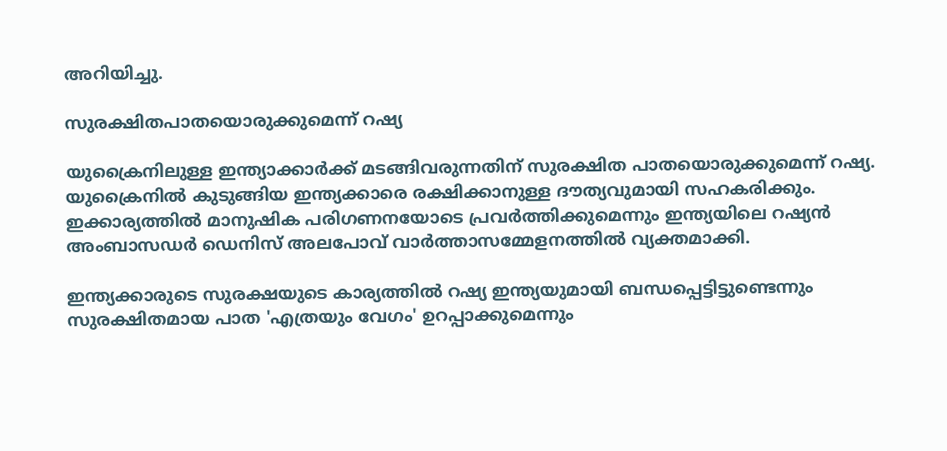അറിയിച്ചു.

സുരക്ഷിതപാതയൊരുക്കുമെന്ന് റഷ്യ

യുക്രൈനിലുള്ള ഇന്ത്യാക്കാര്‍ക്ക് മടങ്ങിവരുന്നതിന് സുരക്ഷിത പാതയൊരുക്കുമെന്ന് റഷ്യ. യുക്രൈനില്‍ കുടുങ്ങിയ ഇന്ത്യക്കാരെ രക്ഷിക്കാനുള്ള ദൗത്യവുമായി സഹകരിക്കും. ഇക്കാര്യത്തില്‍ മാനുഷിക പരിഗണനയോടെ പ്രവര്‍ത്തിക്കുമെന്നും ഇന്ത്യയിലെ റഷ്യന്‍ അംബാസഡര്‍ ഡെനിസ് അലപോവ് വാര്‍ത്താസമ്മേളനത്തില്‍ വ്യക്തമാക്കി.

ഇന്ത്യക്കാരുടെ സുരക്ഷയുടെ കാര്യത്തില്‍ റഷ്യ ഇന്ത്യയുമായി ബന്ധപ്പെട്ടിട്ടുണ്ടെന്നും സുരക്ഷിതമായ പാത 'എത്രയും വേഗം' ഉറപ്പാക്കുമെന്നും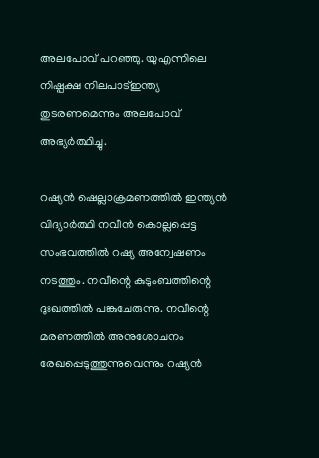അലപോവ് പറഞ്ഞു. യുഎന്നിലെ നിഷ്പക്ഷ നിലപാട്ഇന്ത്യ തുടരണമെന്നും അലപോവ് അഭ്യര്‍ത്ഥിച്ചു.

റഷ്യന്‍ ഷെല്ലാക്രമണത്തില്‍ ഇന്ത്യന്‍ വിദ്യാര്‍ത്ഥി നവീന്‍ കൊല്ലപ്പെട്ട സംഭവത്തില്‍ റഷ്യ അന്വേഷണം നടത്തും. നവീന്റെ കുടുംബത്തിന്റെ ദുഃഖത്തില്‍ പങ്കുചേരുന്നു. നവീന്റെ മരണത്തില്‍ അനുശോചനം രേഖപ്പെടുത്തുന്നുവെന്നും റഷ്യന്‍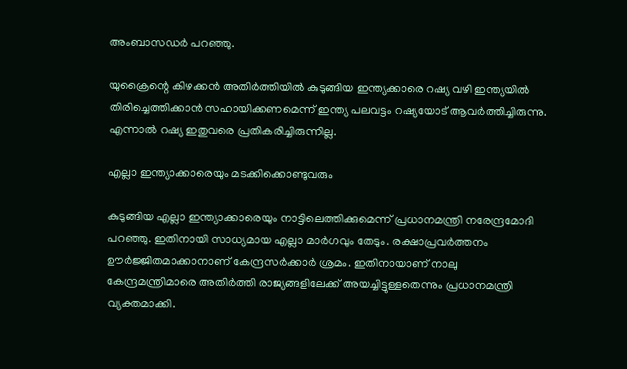അംബാസഡര്‍ പറഞ്ഞു.

യുക്രൈന്റെ കിഴക്കന്‍ അതിര്‍ത്തിയില്‍ കുടുങ്ങിയ ഇന്ത്യക്കാരെ റഷ്യ വഴി ഇന്ത്യയില്‍ തിരിച്ചെത്തിക്കാന്‍ സഹായിക്കണമെന്ന് ഇന്ത്യ പലവട്ടം റഷ്യയോട് ആവര്‍ത്തിച്ചിരുന്നു. എന്നാല്‍ റഷ്യ ഇതുവരെ പ്രതികരിച്ചിരുന്നില്ല.

എല്ലാ ഇന്ത്യാക്കാരെയും മടക്കിക്കൊണ്ടുവരും

കുടുങ്ങിയ എല്ലാ ഇന്ത്യാക്കാരെയും നാട്ടിലെത്തിക്കുമെന്ന് പ്രധാനമന്ത്രി നരേന്ദ്രമോദി പറഞ്ഞു. ഇതിനായി സാധ്യമായ എല്ലാ മാര്‍ഗവും തേടും. രക്ഷാപ്രവര്‍ത്തനം ഊര്‍ജ്ജിതമാക്കാനാണ് കേന്ദ്രസര്‍ക്കാര്‍ ശ്രമം. ഇതിനായാണ് നാലു കേന്ദ്രമന്ത്രിമാരെ അതിര്‍ത്തി രാജ്യങ്ങളിലേക്ക് അയച്ചിട്ടുള്ളതെന്നും പ്രധാനമന്ത്രി വ്യക്തമാക്കി.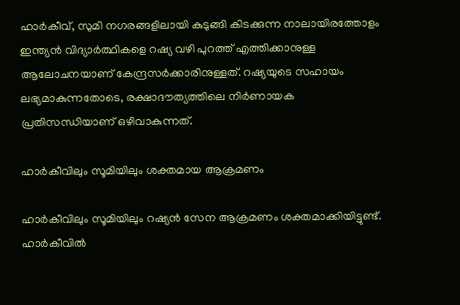ഹാര്‍കീവ്, സുമി നഗരങ്ങളിലായി കുടുങ്ങി കിടക്കുന്ന നാലായിരത്തോളം ഇന്ത്യന്‍ വിദ്യാര്‍ത്ഥികളെ റഷ്യ വഴി പുറത്ത് എത്തിക്കാനുള്ള ആലോചനയാണ് കേന്ദ്രസര്‍ക്കാരിനുള്ളത്. റഷ്യയുടെ സഹായം ലഭ്യമാകുന്നതോടെ, രക്ഷാദൗത്യത്തിലെ നിര്‍ണായക പ്രതിസന്ധിയാണ് ഒഴിവാകുന്നത്.

ഹാര്‍കീവിലും സൂമിയിലും ശക്തമായ ആക്രമണം

ഹാര്‍കീവിലും സൂമിയിലും റഷ്യന്‍ സേന ആക്രമണം ശക്തമാക്കിയിട്ടുണ്ട്. ഹാര്‍കീവില്‍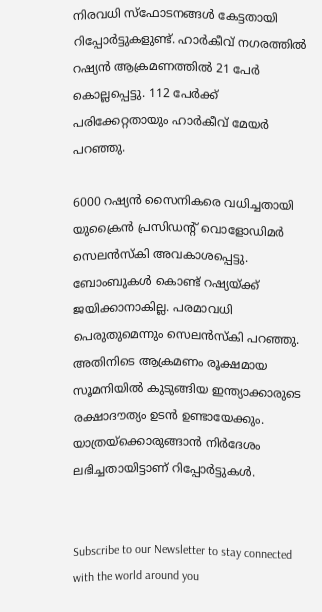നിരവധി സ്‌ഫോടനങ്ങള്‍ കേട്ടതായി റിപ്പോര്‍ട്ടുകളുണ്ട്. ഹാര്‍കീവ് നഗരത്തില്‍ റഷ്യന്‍ ആക്രമണത്തില്‍ 21 പേര്‍ കൊല്ലപ്പെട്ടു. 112 പേര്‍ക്ക് പരിക്കേറ്റതായും ഹാര്‍കീവ് മേയര്‍ പറഞ്ഞു.

6000 റഷ്യന്‍ സൈനികരെ വധിച്ചതായി യുക്രൈന്‍ പ്രസിഡന്റ് വൊളോഡിമര്‍ സെലന്‍സ്‌കി അവകാശപ്പെട്ടു. ബോംബുകള്‍ കൊണ്ട് റഷ്യയ്ക്ക് ജയിക്കാനാകില്ല. പരമാവധി പെരുതുമെന്നും സെലന്‍സ്‌കി പറഞ്ഞു. അതിനിടെ ആക്രമണം രൂക്ഷമായ സൂമനിയില്‍ കുടുങ്ങിയ ഇന്ത്യാക്കാരുടെ രക്ഷാദൗത്യം ഉടന്‍ ഉണ്ടായേക്കും. യാത്രയ്‌ക്കൊരുങ്ങാന്‍ നിര്‍ദേശം ലഭിച്ചതായിട്ടാണ് റിപ്പോര്‍ട്ടുകള്‍.


Subscribe to our Newsletter to stay connected with the world around you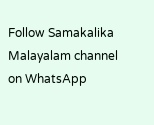Follow Samakalika Malayalam channel on WhatsApp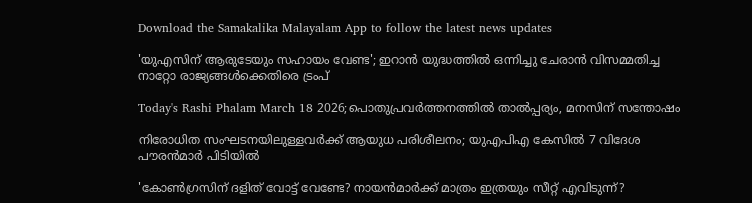Download the Samakalika Malayalam App to follow the latest news updates

'യുഎസിന് ആരുടേയും സഹായം വേണ്ട'; ഇറാൻ യുദ്ധത്തിൽ ഒന്നിച്ചു ചേരാൻ വിസമ്മതിച്ച നാറ്റോ രാജ്യങ്ങൾക്കെതിരെ ട്രംപ്

Today's Rashi Phalam March 18 2026;പൊതുപ്രവര്‍ത്തനത്തില്‍ താല്‍പ്പര്യം, മനസിന് സന്തോഷം

നിരോധിത സംഘടനയിലുള്ളവർക്ക് ആയുധ പരിശീലനം; യുഎപിഎ കേസിൽ 7 വിദേശ പൗരൻമാർ പിടിയിൽ

'കോണ്‍ഗ്രസിന് ദളിത് വോട്ട് വേണ്ടേ? നായന്‍മാര്‍ക്ക് മാത്രം ഇത്രയും സീറ്റ് എവിടുന്ന്?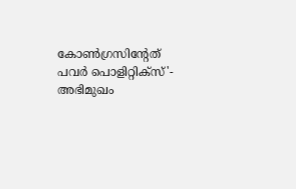കോണ്‍ഗ്രസിന്റേത് പവര്‍ പൊളിറ്റിക്‌സ്'- അഭിമുഖം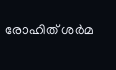രോഹിത് ശര്‍മ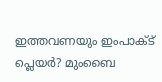ഇത്തവണയും ഇംപാക്ട് പ്ലെയര്‍? മുംബൈ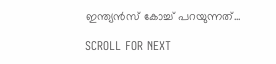ഇന്ത്യന്‍സ് കോച്ച് പറയുന്നത്...

SCROLL FOR NEXT